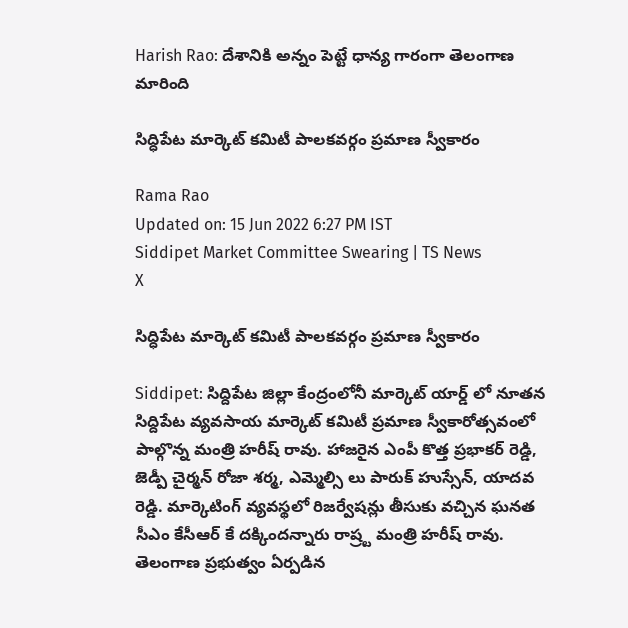Harish Rao: దేశానికి అన్నం పెట్టే ధాన్య గారంగా తెలంగాణ మారింది

సిద్ధిపేట మార్కెట్ కమిటీ పాలకవర్గం ప్రమాణ స్వీకారం

Rama Rao
Updated on: 15 Jun 2022 6:27 PM IST
Siddipet Market Committee Swearing | TS News
X

సిద్ధిపేట మార్కెట్ కమిటీ పాలకవర్గం ప్రమాణ స్వీకారం

Siddipet: సిద్దిపేట జిల్లా కేంద్రంలోనీ మార్కెట్ యార్డ్ లో నూతన సిద్దిపేట వ్యవసాయ మార్కెట్ కమిటీ ప్రమాణ స్వీకారోత్సవంలో పాల్గొన్న మంత్రి హరీష్ రావు. హాజరైన ఎంపీ కొత్త ప్రభాకర్ రెడ్డి, జెడ్పీ చైర్మన్ రోజా శర్మ, ఎమ్మెల్సి లు పారుక్ హుస్సేన్, యాదవ రెడ్డి. మార్కెటింగ్ వ్యవస్థలో రిజర్వేషన్లు తీసుకు వచ్చిన ఘనత సీఎం కేసీఆర్ కే దక్కిందన్నారు రాష్ర్ట మంత్రి హరీష్ రావు. తెలంగాణ ప్రభుత్వం ఏర్పడిన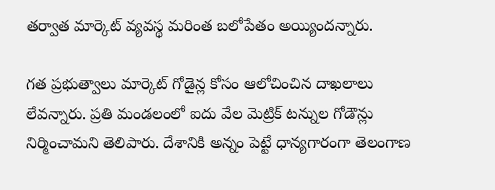తర్వాత మార్కెట్ వ్యవస్థ మరింత బలోపేతం అయ్యిందన్నారు.

గత ప్రభుత్వాలు మార్కెట్ గోడైన్ల కోసం ఆలోచించిన దాఖలాలు లేవన్నారు. ప్రతి మండలంలో ఐదు వేల మెట్రిక్ టన్నుల గోడౌన్లు నిర్మించామని తెలిపారు. దేశానికి అన్నం పెట్టే ధాన్యగారంగా తెలంగాణ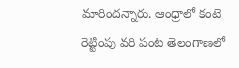మారిందన్నారు. ఆంధ్రాలో కంటె రెట్టింపు వరి పంట తెలంగాణలో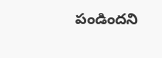పండిందని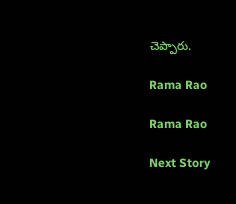చెప్పారు.

Rama Rao

Rama Rao

Next Story